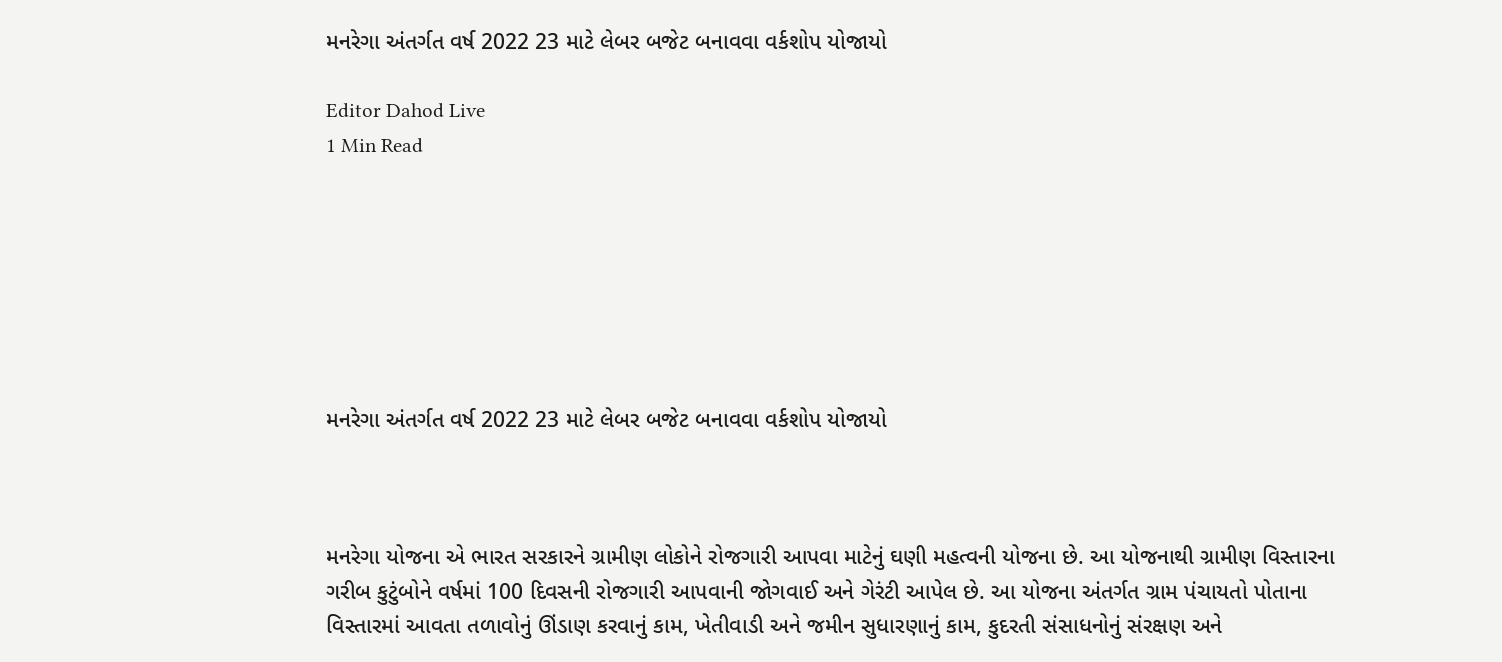મનરેગા અંતર્ગત વર્ષ 2022 23 માટે લેબર બજેટ બનાવવા વર્કશોપ યોજાયો

Editor Dahod Live
1 Min Read







મનરેગા અંતર્ગત વર્ષ 2022 23 માટે લેબર બજેટ બનાવવા વર્કશોપ યોજાયો



મનરેગા યોજના એ ભારત સરકારને ગ્રામીણ લોકોને રોજગારી આપવા માટેનું ઘણી મહત્વની યોજના છે. આ યોજનાથી ગ્રામીણ વિસ્તારના ગરીબ કુટુંબોને વર્ષમાં 100 દિવસની રોજગારી આપવાની જોગવાઈ અને ગેરંટી આપેલ છે. આ યોજના અંતર્ગત ગ્રામ પંચાયતો પોતાના વિસ્તારમાં આવતા તળાવોનું ઊંડાણ કરવાનું કામ, ખેતીવાડી અને જમીન સુધારણાનું કામ, કુદરતી સંસાધનોનું સંરક્ષણ અને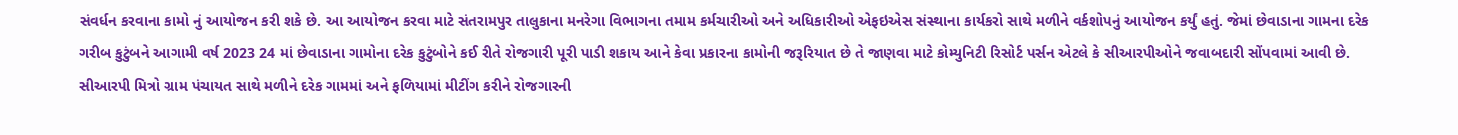સંવર્ધન કરવાના કામો નું આયોજન કરી શકે છે. આ આયોજન કરવા માટે સંતરામપુર તાલુકાના મનરેગા વિભાગના તમામ કર્મચારીઓ અને અધિકારીઓ એફઇએસ સંસ્થાના કાર્યકરો સાથે મળીને વર્કશોપનું આયોજન કર્યું હતું. જેમાં છેવાડાના ગામના દરેક ગરીબ કુટુંબને આગામી વર્ષ 2023 24 માં છેવાડાના ગામોના દરેક કુટુંબોને કઈ રીતે રોજગારી પૂરી પાડી શકાય આને કેવા પ્રકારના કામોની જરૂરિયાત છે તે જાણવા માટે કોમ્યુનિટી રિસોર્ટ પર્સન એટલે કે સીઆરપીઓને જવાબદારી સોંપવામાં આવી છે. સીઆરપી મિત્રો ગ્રામ પંચાયત સાથે મળીને દરેક ગામમાં અને ફળિયામાં મીટીંગ કરીને રોજગારની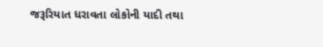જરૂરિયાત ધરાવતા લોકોની યાદી તથા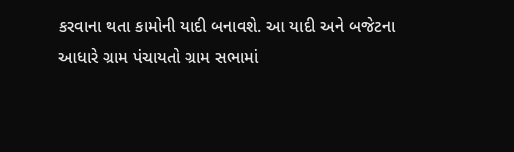કરવાના થતા કામોની યાદી બનાવશે. આ યાદી અને બજેટના આધારે ગ્રામ પંચાયતો ગ્રામ સભામાં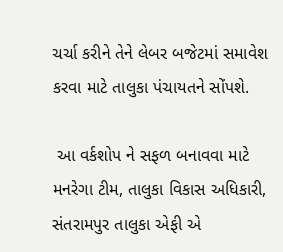ચર્ચા કરીને તેને લેબર બજેટમાં સમાવેશ કરવા માટે તાલુકા પંચાયતને સોંપશે.

 આ વર્કશોપ ને સફળ બનાવવા માટે મનરેગા ટીમ, તાલુકા વિકાસ અધિકારી, સંતરામપુર તાલુકા એફી એ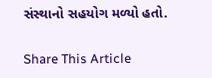સંસ્થાનો સહયોગ મળ્યો હતો.

Share This Article